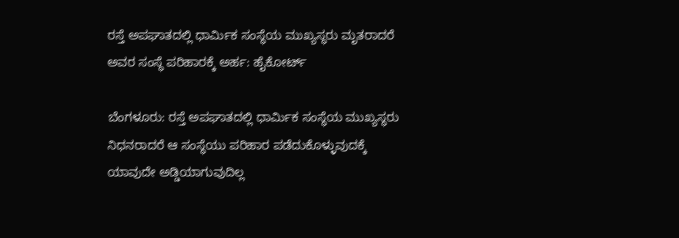ರಸ್ತೆ ಅಪಘಾತದಲ್ಲಿ ಧಾರ್ಮಿಕ ಸಂಸ್ಥೆಯ ಮುಖ್ಯಸ್ಥರು ಮೃತರಾದರೆ ಅವರ ಸಂಸ್ಥೆ ಪರಿಹಾರಕ್ಕೆ ಅರ್ಹ: ಹೈಕೋರ್ಟ್

ಬೆಂಗಳೂರು: ರಸ್ತೆ ಅಪಘಾತದಲ್ಲಿ ಧಾರ್ಮಿಕ ಸಂಸ್ಥೆಯ ಮುಖ್ಯಸ್ಥರು ನಿಧನರಾದರೆ ಆ ಸಂಸ್ಥೆಯು ಪರಿಹಾರ ಪಡೆದುಕೊಳ್ಳುವುದಕ್ಕೆ ಯಾವುದೇ ಅಡ್ಡಿಯಾಗುವುದಿಲ್ಲ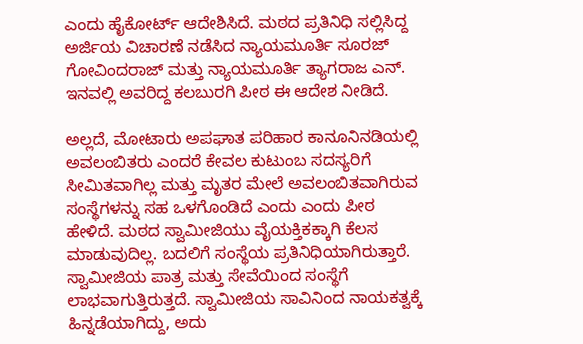ಎಂದು ಹೈಕೋರ್ಟ್ ಆದೇಶಿಸಿದೆ. ಮಠದ ಪ್ರತಿನಿಧಿ ಸಲ್ಲಿಸಿದ್ದ ಅರ್ಜಿಯ ವಿಚಾರಣೆ ನಡೆಸಿದ ನ್ಯಾಯಮೂರ್ತಿ ಸೂರಜ್‌ ಗೋವಿಂದರಾಜ್‌ ಮತ್ತು ನ್ಯಾಯಮೂರ್ತಿ ತ್ಯಾಗರಾಜ ಎನ್‌. ಇನವಲ್ಲಿ ಅವರಿದ್ದ ಕಲಬುರಗಿ ಪೀಠ ಈ ಆದೇಶ ನೀಡಿದೆ.

ಅಲ್ಲದೆ, ಮೋಟಾರು ಅಪಘಾತ ಪರಿಹಾರ ಕಾನೂನಿನಡಿಯಲ್ಲಿ ಅವಲಂಬಿತರು ಎಂದರೆ ಕೇವಲ ಕುಟುಂಬ ಸದಸ್ಯರಿಗೆ ಸೀಮಿತವಾಗಿಲ್ಲ ಮತ್ತು ಮೃತರ ಮೇಲೆ ಅವಲಂಬಿತವಾಗಿರುವ ಸಂಸ್ಥೆಗಳನ್ನು ಸಹ ಒಳಗೊಂಡಿದೆ ಎಂದು ಎಂದು ಪೀಠ ಹೇಳಿದೆ. ಮಠದ ಸ್ವಾಮೀಜಿಯು ವೈಯಕ್ತಿಕಕ್ಕಾಗಿ ಕೆಲಸ ಮಾಡುವುದಿಲ್ಲ. ಬದಲಿಗೆ ಸಂಸ್ಥೆಯ ಪ್ರತಿನಿಧಿಯಾಗಿರುತ್ತಾರೆ. ಸ್ವಾಮೀಜಿಯ ಪಾತ್ರ ಮತ್ತು ಸೇವೆಯಿಂದ ಸಂಸ್ಥೆಗೆ ಲಾಭವಾಗುತ್ತಿರುತ್ತದೆ. ಸ್ವಾಮೀಜಿಯ ಸಾವಿನಿಂದ ನಾಯಕತ್ವಕ್ಕೆ ಹಿನ್ನಡೆಯಾಗಿದ್ದು, ಅದು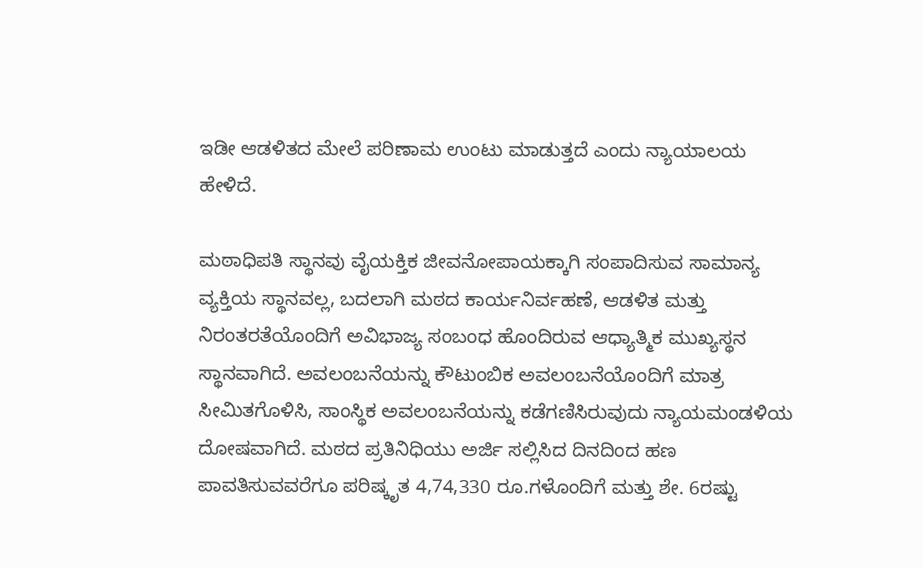ಇಡೀ ಆಡಳಿತದ ಮೇಲೆ ಪರಿಣಾಮ ಉಂಟು ಮಾಡುತ್ತದೆ ಎಂದು ನ್ಯಾಯಾಲಯ ಹೇಳಿದೆ.

ಮಠಾಧಿಪತಿ ಸ್ಥಾನವು ವೈಯಕ್ತಿಕ ಜೀವನೋಪಾಯಕ್ಕಾಗಿ ಸಂಪಾದಿಸುವ ಸಾಮಾನ್ಯ ವ್ಯಕ್ತಿಯ ಸ್ಥಾನವಲ್ಲ, ಬದಲಾಗಿ ಮಠದ ಕಾರ್ಯನಿರ್ವಹಣೆ, ಆಡಳಿತ ಮತ್ತು ನಿರಂತರತೆಯೊಂದಿಗೆ ಅವಿಭಾಜ್ಯ ಸಂಬಂಧ ಹೊಂದಿರುವ ಆಧ್ಯಾತ್ಮಿಕ ಮುಖ್ಯಸ್ಥನ ಸ್ಥಾನವಾಗಿದೆ. ಅವಲಂಬನೆಯನ್ನು ಕೌಟುಂಬಿಕ ಅವಲಂಬನೆಯೊಂದಿಗೆ ಮಾತ್ರ ಸೀಮಿತಗೊಳಿಸಿ, ಸಾಂಸ್ಥಿಕ ಅವಲಂಬನೆಯನ್ನು ಕಡೆಗಣಿಸಿರುವುದು ನ್ಯಾಯಮಂಡಳಿಯ ದೋಷವಾಗಿದೆ. ಮಠದ ಪ್ರತಿನಿಧಿಯು ಅರ್ಜಿ ಸಲ್ಲಿಸಿದ ದಿನದಿಂದ ಹಣ ಪಾವತಿಸುವವರೆಗೂ ಪರಿಷ್ಕೃತ 4,74,330 ರೂ.ಗಳೊಂದಿಗೆ ಮತ್ತು ಶೇ. 6ರಷ್ಟು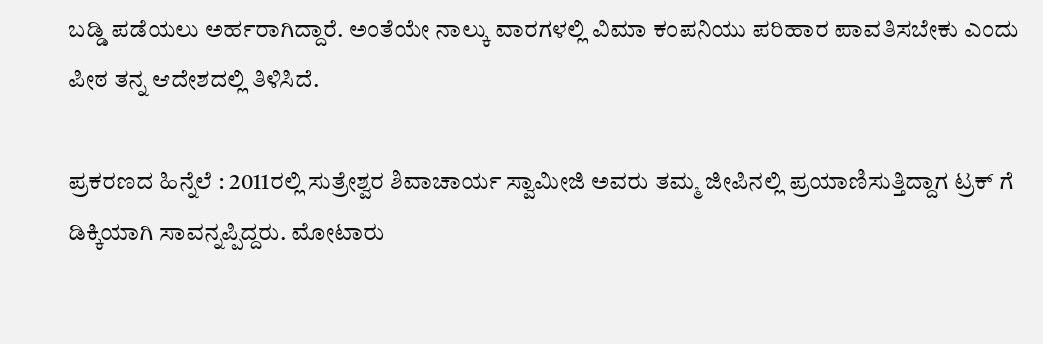ಬಡ್ಡಿ ಪಡೆಯಲು ಅರ್ಹರಾಗಿದ್ದಾರೆ. ಅಂತೆಯೇ ನಾಲ್ಕು ವಾರಗಳಲ್ಲಿ ವಿಮಾ ಕಂಪನಿಯು ಪರಿಹಾರ ಪಾವತಿಸಬೇಕು ಎಂದು ಪೀಠ ತನ್ನ ಆದೇಶದಲ್ಲಿ ತಿಳಿಸಿದೆ.

ಪ್ರಕರಣದ ಹಿನ್ನೆಲೆ : 2011ರಲ್ಲಿ ಸುತ್ರೇಶ್ವರ ಶಿವಾಚಾರ್ಯ ಸ್ವಾಮೀಜಿ ಅವರು ತಮ್ಮ ಜೀಪಿನಲ್ಲಿ ಪ್ರಯಾಣಿಸುತ್ತಿದ್ದಾಗ ಟ್ರಕ್ ‌ಗೆ ಡಿಕ್ಕಿಯಾಗಿ ಸಾವನ್ನಪ್ಪಿದ್ದರು. ಮೋಟಾರು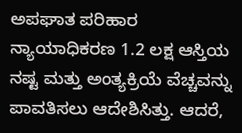ಅಪಘಾತ ಪರಿಹಾರ ನ್ಯಾಯಾಧಿಕರಣ 1.2 ಲಕ್ಷ ಆಸ್ತಿಯ ನಷ್ಟ ಮತ್ತು ಅಂತ್ಯಕ್ರಿಯೆ ವೆಚ್ಚವನ್ನು ಪಾವತಿಸಲು ಆದೇಶಿಸಿತ್ತು. ಆದರೆ,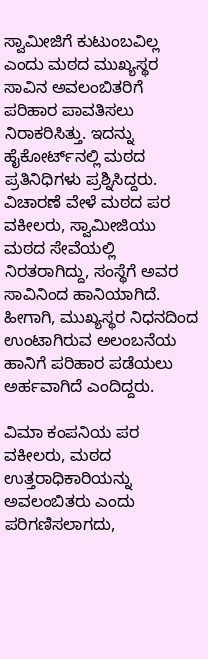ಸ್ವಾಮೀಜಿಗೆ ಕುಟುಂಬವಿಲ್ಲ ಎಂದು ಮಠದ ಮುಖ್ಯಸ್ಥರ ಸಾವಿನ ಅವಲಂಬಿತರಿಗೆ ಪರಿಹಾರ ಪಾವತಿಸಲು ನಿರಾಕರಿಸಿತ್ತು. ಇದನ್ನು ಹೈಕೋರ್ಟ್‌ನಲ್ಲಿ ಮಠದ ಪ್ರತಿನಿಧಿಗಳು ಪ್ರಶ್ನಿಸಿದ್ದರು. ವಿಚಾರಣೆ ವೇಳೆ ಮಠದ ಪರ ವಕೀಲರು, ಸ್ವಾಮೀಜಿಯು ಮಠದ ಸೇವೆಯಲ್ಲಿ ನಿರತರಾಗಿದ್ದು, ಸಂಸ್ಥೆಗೆ ಅವರ ಸಾವಿನಿಂದ ಹಾನಿಯಾಗಿದೆ. ಹೀಗಾಗಿ, ಮುಖ್ಯಸ್ಥರ ನಿಧನದಿಂದ ಉಂಟಾಗಿರುವ ಅಲಂಬನೆಯ ಹಾನಿಗೆ ಪರಿಹಾರ ಪಡೆಯಲು ಅರ್ಹವಾಗಿದೆ ಎಂದಿದ್ದರು.

ವಿಮಾ ಕಂಪನಿಯ ಪರ ವಕೀಲರು, ಮಠದ ಉತ್ತರಾಧಿಕಾರಿಯನ್ನು ಅವಲಂಬಿತರು ಎಂದು ಪರಿಗಣಿಸಲಾಗದು,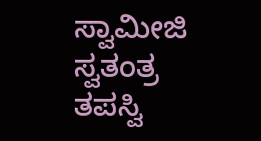ಸ್ವಾಮೀಜಿ ಸ್ವತಂತ್ರ ತಪಸ್ವಿ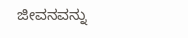ಜೀವನವನ್ನು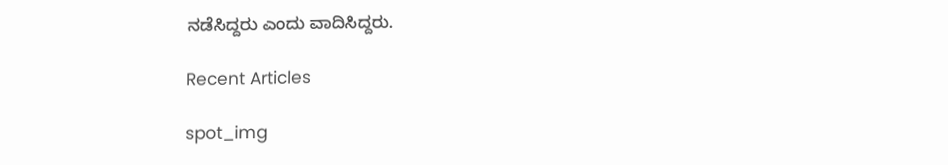ನಡೆಸಿದ್ದರು ಎಂದು ವಾದಿಸಿದ್ದರು.

Recent Articles

spot_img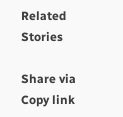Related Stories

Share via
Copy link